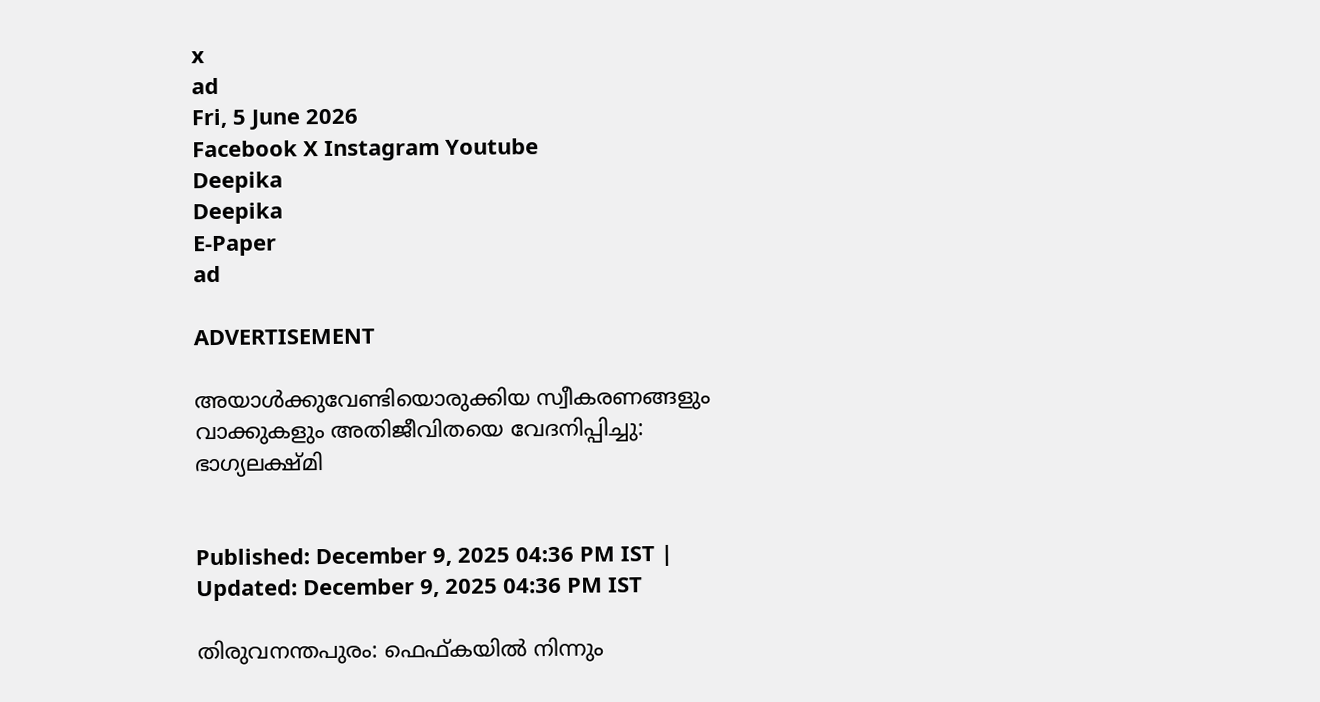x
ad
Fri, 5 June 2026
Facebook X Instagram Youtube
Deepika
Deepika
E-Paper
ad

ADVERTISEMENT

അയാൾക്കുവേണ്ടിയൊരുക്കിയ സ്വീകരണങ്ങളും വാക്കുകളും അതിജീവിതയെ വേദനിപ്പിച്ചു: ഭാഗ്യലക്ഷ്മി


Published: December 9, 2025 04:36 PM IST | Updated: December 9, 2025 04:36 PM IST

തിരുവനന്തപുരം: ഫെഫ്കയിൽ നിന്നും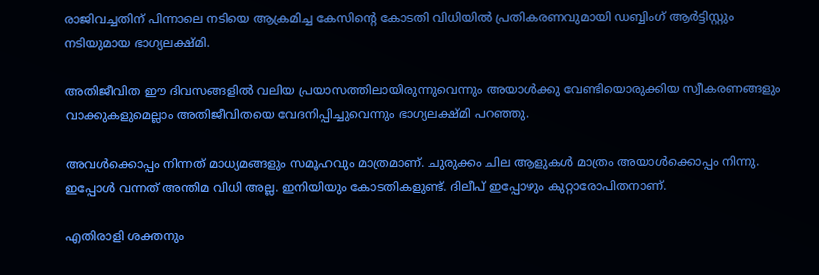രാജിവച്ചതിന് പിന്നാലെ നടിയെ ആക്രമിച്ച കേസിന്‍റെ കോടതി വിധിയിൽ പ്രതികരണവുമായി ഡബ്ബിംഗ് ആർട്ടിസ്റ്റും നടിയുമായ ഭാഗ്യലക്ഷ്മി.

അതിജീവിത ഈ ദിവസങ്ങളിൽ വലിയ പ്രയാസത്തിലായിരുന്നുവെന്നും അയാൾക്കു വേണ്ടിയൊരുക്കിയ സ്വീകരണങ്ങളും വാക്കുകളുമെല്ലാം അതിജീവിതയെ വേദനിപ്പിച്ചുവെന്നും ഭാഗ്യലക്ഷ്മി പറഞ്ഞു.

അവൾക്കൊപ്പം നിന്നത് മാധ്യമങ്ങളും സമൂഹവും മാത്രമാണ്. ചുരുക്കം ചില ആളുകൾ മാത്രം അയാൾക്കൊപ്പം നിന്നു. ഇപ്പോൾ വന്നത് അന്തിമ വിധി അല്ല. ഇനിയിയും കോടതികളുണ്ട്. ദിലീപ് ഇപ്പോഴും കുറ്റാരോപിതനാണ്.

എതിരാളി ശക്തനും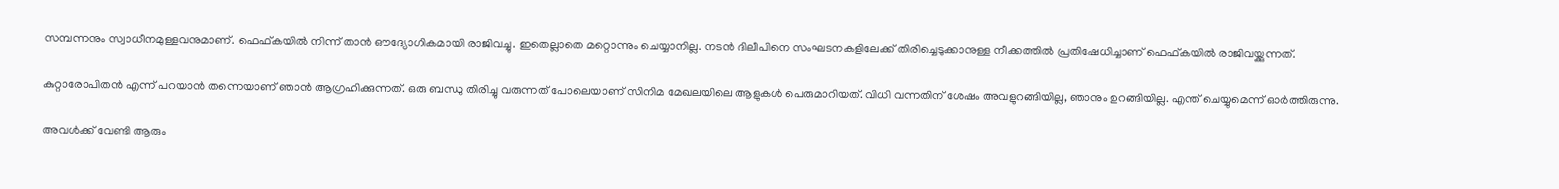സമ്പന്നനും സ്വാധീനമുള്ളവനുമാണ്. ഫെഫ്കയിൽ നിന്ന് താന്‍ ഔദ്യോഗികമായി രാജിവച്ചു. ഇതെല്ലാതെ മറ്റൊന്നും ചെയ്യാനില്ല. നടൻ ദിലീപിനെ സംഘടനകളിലേക്ക് തിരിച്ചെടുക്കാനുള്ള നീക്കത്തിൽ പ്രതിഷേധിച്ചാണ് ഫെഫ്കയിൽ രാജിവയ്ക്കുന്നത്.

കുറ്റാരോപിതൻ എന്ന് പറയാൻ തന്നെയാണ് ഞാൻ ആഗ്രഹിക്കുന്നത്. ഒരു ബന്ധു തിരിച്ചു വരുന്നത് പോലെയാണ് സിനിമ മേഖലയിലെ ആളുകൾ പെരുമാറിയത്. വിധി വന്നതിന് ശേഷം അവളുറങ്ങിയില്ല, ഞാനും ഉറങ്ങിയില്ല. എന്ത് ചെയ്യുമെന്ന് ഓർത്തിരുന്നു.

അവൾക്ക് വേണ്ടി ആരും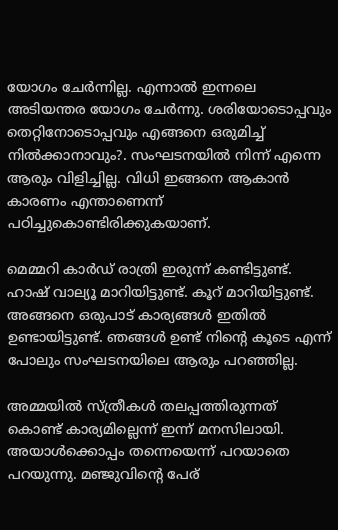യോഗം ചേർന്നില്ല. എന്നാല്‍ ഇന്നലെ അടിയന്തര യോഗം ചേർന്നു. ശരിയോടൊപ്പവും തെറ്റിനോടൊപ്പവും എങ്ങനെ ഒരുമിച്ച് നിൽക്കാനാവും?. സംഘടനയിൽ നിന്ന് എന്നെ ആരും വിളിച്ചില്ല. വിധി ഇങ്ങനെ ആകാൻ കാരണം എന്താണെന്ന് പഠിച്ചുകൊണ്ടിരിക്കുകയാണ്.

മെമ്മറി കാർഡ് രാത്രി ഇരുന്ന് കണ്ടിട്ടുണ്ട്. ഹാഷ് വാല്യൂ മാറിയിട്ടുണ്ട്. കൂറ് മാറിയിട്ടുണ്ട്. അങ്ങനെ ഒരുപാട് കാര്യങ്ങൾ ഇതിൽ ഉണ്ടായിട്ടുണ്ട്. ഞങ്ങൾ ഉണ്ട് നിന്‍റെ കൂടെ എന്ന് പോലും സംഘടനയിലെ ആരും പറഞ്ഞില്ല.

അമ്മയിൽ സ്ത്രീകൾ തലപ്പത്തിരുന്നത് കൊണ്ട് കാര്യമില്ലെന്ന് ഇന്ന് മനസിലായി. അയാൾക്കൊപ്പം തന്നെയെന്ന് പറയാതെ പറയുന്നു. മഞ്ജുവിന്‍റെ പേര്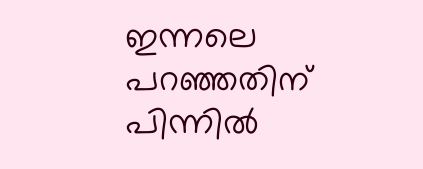ഇന്നലെ പറഞ്ഞതിന് പിന്നിൽ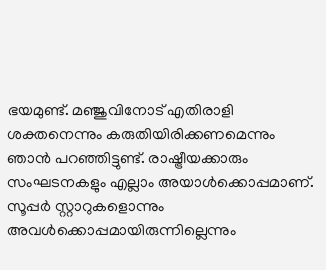ഭയമുണ്ട്. മഞ്ജുവിനോട് എതിരാളി ശക്തനെന്നും കരുതിയിരിക്കണമെന്നും ഞാൻ പറഞ്ഞിട്ടുണ്ട്. രാഷ്ട്രീയക്കാരും സംഘടനകളും എല്ലാം അയാൾക്കൊപ്പമാണ്. സൂപ്പർ സ്റ്റാറുകളൊന്നും അവൾക്കൊപ്പമായിരുന്നില്ലെന്നും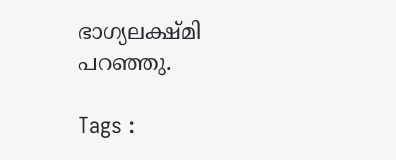ഭാഗ്യലക്ഷ്മി പറഞ്ഞു.

Tags :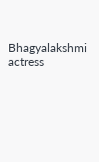Bhagyalakshmi actress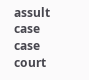assult case case court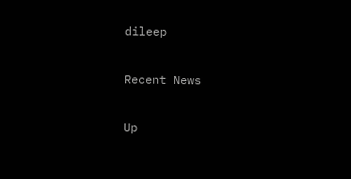dileep

Recent News

Up